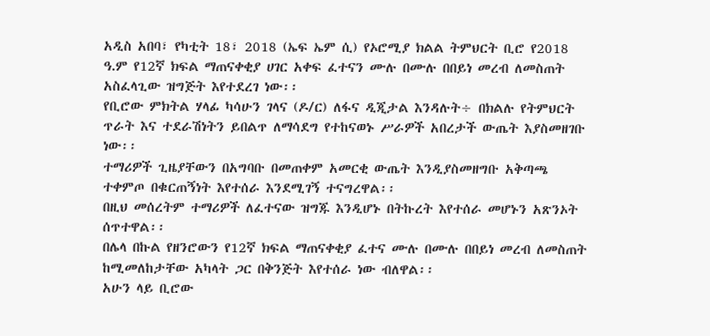አዲስ አበባ፣ የካቲት 18፣ 2018 (ኤፍ ኤም ሲ) የኦሮሚያ ክልል ትምህርት ቢሮ የ2018 ዓ.ም የ12ኛ ክፍል ማጠናቀቂያ ሀገር አቀፍ ፈተናን ሙሉ በሙሉ በበይነ መረብ ለመስጠት አስፈላጊው ዝግጅት እየተደረገ ነው፡፡
የቢሮው ምክትል ሃላፊ ካሳሁን ገላና (ዶ/ር) ለፋና ዲጂታል እንዳሉት÷ በክልሉ የትምህርት ጥራት እና ተደራሽነትን ይበልጥ ለማሳደግ የተከናወኑ ሥራዎች አበረታች ውጤት እያስመዘገቡ ነው፡፡
ተማሪዎች ጊዜያቸውን በአግባቡ በመጠቀም አመርቂ ውጤት እንዲያስመዘግቡ አቅጣጫ ተቀምጦ በቁርጠኝነት እየተሰራ እንደሚገኝ ተናግረዋል፡፡
በዚህ መሰረትም ተማሪዎች ለፈተናው ዝግጁ እንዲሆኑ በትኩረት እየተሰራ መሆኑን አጽንኦት ሰጥተዋል፡፡
በሌላ በኩል የዘንሮውን የ12ኛ ክፍል ማጠናቀቂያ ፈተና ሙሉ በሙሉ በበይነ መረብ ለመስጠት ከሚመለከታቸው አካላት ጋር በቅንጅት እየተሰራ ነው ብለዋል፡፡
አሁን ላይ ቢሮው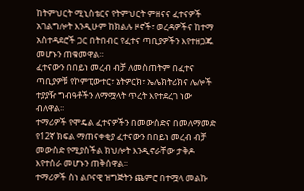ከትምህርት ሚኒስቴርና የትምህርት ምዘናና ፈተናዎች አገልግሎት እንዲሁም ከክልሉ ዞኖች፣ ወረዳዎችና ከተማ አስተዳደሮች ጋር በትበብር የፈተና ጣቢያዎችን እየተዘጋጁ መሆኑን ጠቁመዋል።
ፈተናውን በበይነ መረብ ብቻ ለመስጠትም በፈተና ጣቢያዎቹ የኮምፒውተር፣ ኔትዎርክ፣ ኤሌክትሪክና ሌሎች ተያያዥ ግብዓቶችን ለማሟላት ጥረት እየተደረገ ነው ብለዋል፡፡
ተማሪዎች የሞዴል ፈተናዎችን በመውሰድና በመለማመድ የ12ኛ ክፍል ማጠናቀቂያ ፈተናውን በበይነ መረብ ብቻ መውስድ የሚያስችል ክህሎት እንዲኖራቸው ታቅዶ እየተሰራ መሆኑን ጠቅሰዋል፡፡
ተማሪዎች ስነ ልቦናዊ ዝግጅትን ጨምሮ በተሟላ መልኩ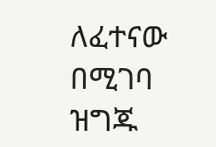ለፈተናው በሚገባ ዝግጁ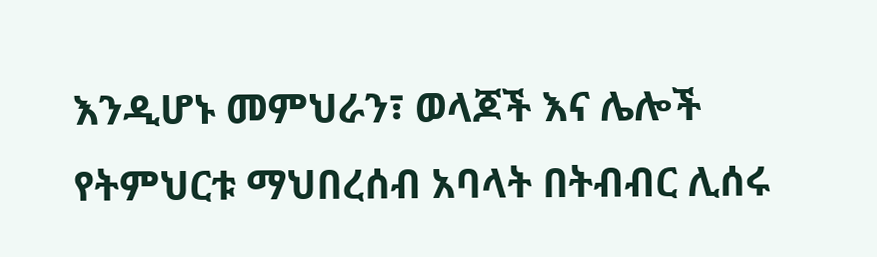እንዲሆኑ መምህራን፣ ወላጆች እና ሌሎች የትምህርቱ ማህበረሰብ አባላት በትብብር ሊሰሩ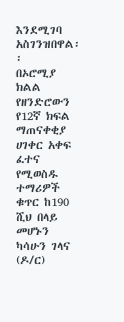እንደሚገባ አስገንዝበዋል፡፡
በኦሮሚያ ክልል የዘንድሮውን የ12ኛ ክፍል ማጠናቀቂያ ሀገቀር አቀፍ ፈተና የሚወስዱ ተማሪዎች ቁጥር ከ190 ሺህ በላይ መሆኑን ካሳሁን ገላና (ዶ/ር)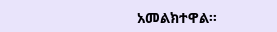አመልክተዋል፡፡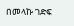በመላኩ ገድፍ